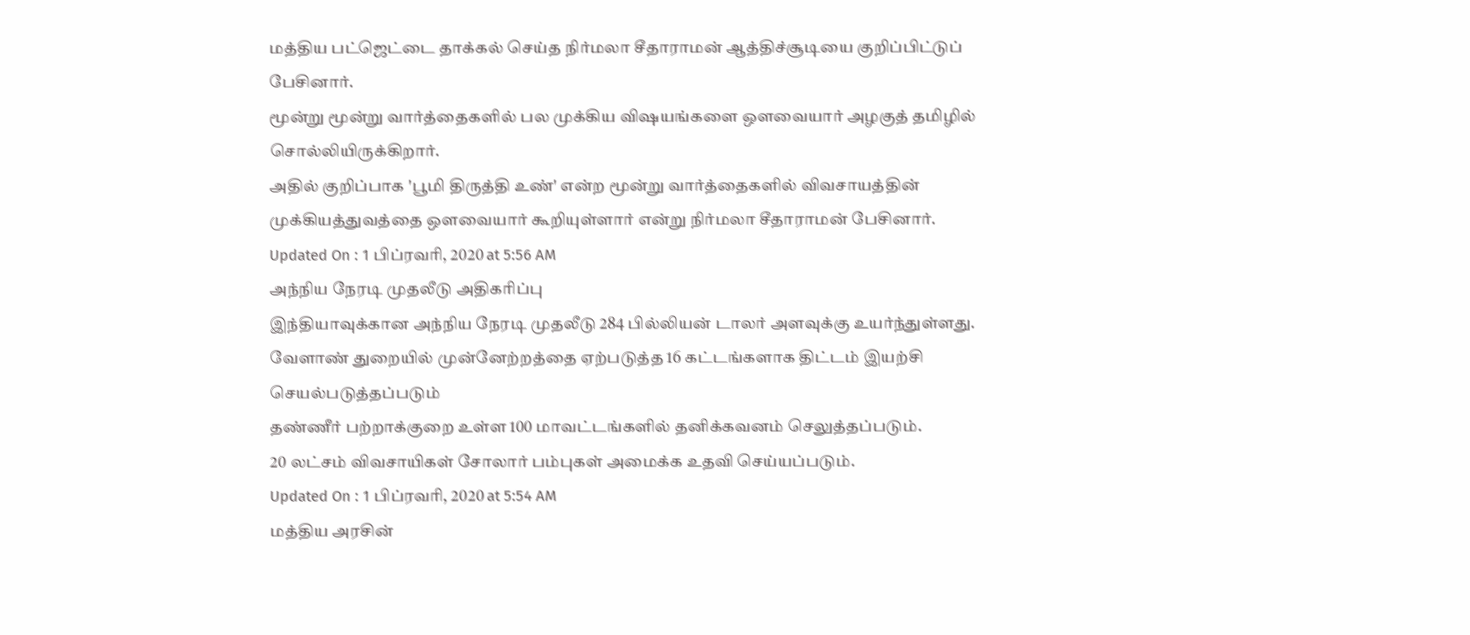மத்திய பட்ஜெட்டை தாக்கல் செய்த நிர்மலா சீதாராமன் ஆத்திச்சூடியை குறிப்பிட்டுப் பேசினார்.
மூன்று மூன்று வார்த்தைகளில் பல முக்கிய விஷயங்களை ஔவையார் அழகுத் தமிழில் சொல்லியிருக்கிறார்.
அதில் குறிப்பாக 'பூமி திருத்தி உண்' என்ற மூன்று வார்த்தைகளில் விவசாயத்தின் முக்கியத்துவத்தை ஔவையார் கூறியுள்ளார் என்று நிர்மலா சீதாராமன் பேசினார்.
Updated On : 1 பிப்ரவரி, 2020 at 5:56 AM
அந்நிய நேரடி முதலீடு அதிகரிப்பு
இந்தியாவுக்கான அந்நிய நேரடி முதலீடு 284 பில்லியன் டாலர் அளவுக்கு உயர்ந்துள்ளது.
வேளாண் துறையில் முன்னேற்றத்தை ஏற்படுத்த 16 கட்டங்களாக திட்டம் இயற்சி செயல்படுத்தப்படும்
தண்ணீர் பற்றாக்குறை உள்ள 100 மாவட்டங்களில் தனிக்கவனம் செலுத்தப்படும்.
20 லட்சம் விவசாயிகள் சோலார் பம்புகள் அமைக்க உதவி செய்யப்படும்.
Updated On : 1 பிப்ரவரி, 2020 at 5:54 AM
மத்திய அரசின்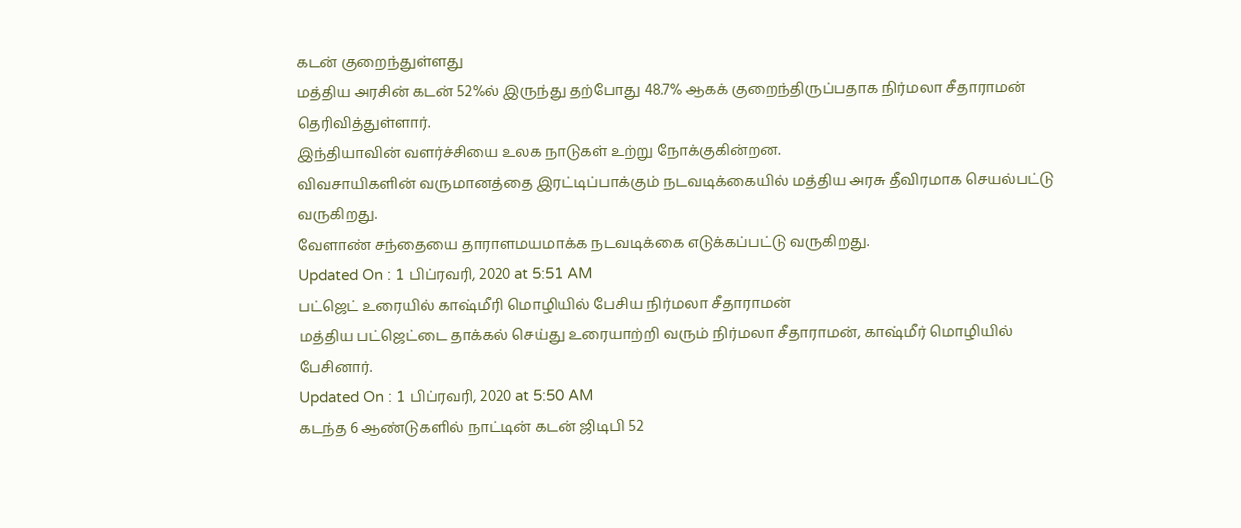கடன் குறைந்துள்ளது
மத்திய அரசின் கடன் 52%ல் இருந்து தற்போது 48.7% ஆகக் குறைந்திருப்பதாக நிர்மலா சீதாராமன் தெரிவித்துள்ளார்.
இந்தியாவின் வளர்ச்சியை உலக நாடுகள் உற்று நோக்குகின்றன.
விவசாயிகளின் வருமானத்தை இரட்டிப்பாக்கும் நடவடிக்கையில் மத்திய அரசு தீவிரமாக செயல்பட்டு வருகிறது.
வேளாண் சந்தையை தாராளமயமாக்க நடவடிக்கை எடுக்கப்பட்டு வருகிறது.
Updated On : 1 பிப்ரவரி, 2020 at 5:51 AM
பட்ஜெட் உரையில் காஷ்மீரி மொழியில் பேசிய நிர்மலா சீதாராமன்
மத்திய பட்ஜெட்டை தாக்கல் செய்து உரையாற்றி வரும் நிர்மலா சீதாராமன், காஷ்மீர் மொழியில் பேசினார்.
Updated On : 1 பிப்ரவரி, 2020 at 5:50 AM
கடந்த 6 ஆண்டுகளில் நாட்டின் கடன் ஜிடிபி 52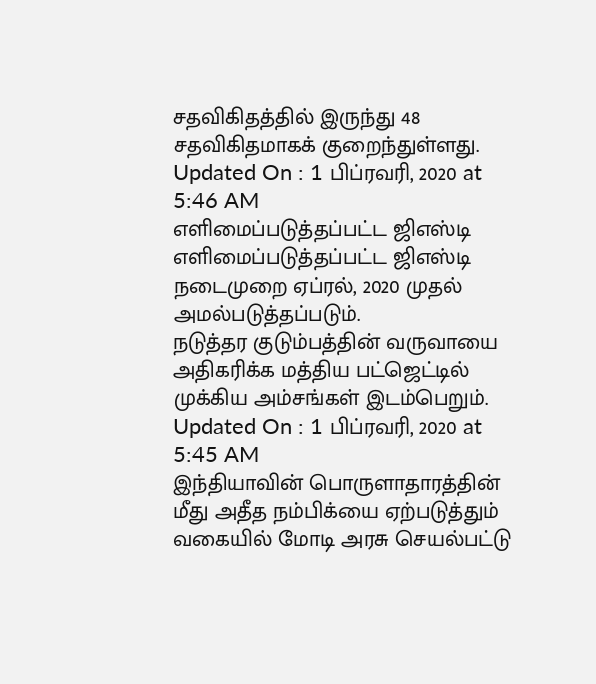சதவிகிதத்தில் இருந்து 48 சதவிகிதமாகக் குறைந்துள்ளது.
Updated On : 1 பிப்ரவரி, 2020 at 5:46 AM
எளிமைப்படுத்தப்பட்ட ஜிஎஸ்டி
எளிமைப்படுத்தப்பட்ட ஜிஎஸ்டி நடைமுறை ஏப்ரல், 2020 முதல் அமல்படுத்தப்படும்.
நடுத்தர குடும்பத்தின் வருவாயை அதிகரிக்க மத்திய பட்ஜெட்டில் முக்கிய அம்சங்கள் இடம்பெறும்.
Updated On : 1 பிப்ரவரி, 2020 at 5:45 AM
இந்தியாவின் பொருளாதாரத்தின் மீது அதீத நம்பிக்யை ஏற்படுத்தும் வகையில் மோடி அரசு செயல்பட்டு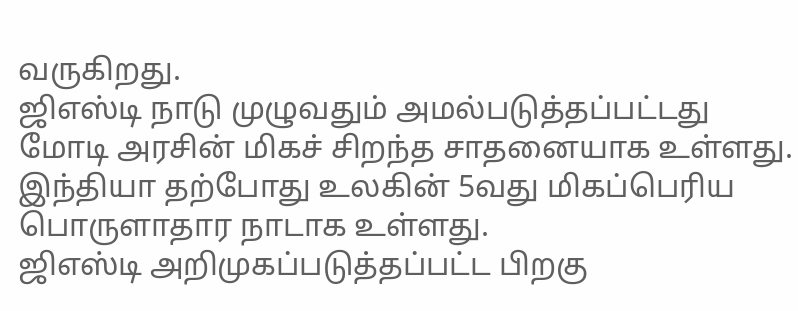வருகிறது.
ஜிஎஸ்டி நாடு முழுவதும் அமல்படுத்தப்பட்டது மோடி அரசின் மிகச் சிறந்த சாதனையாக உள்ளது.
இந்தியா தற்போது உலகின் 5வது மிகப்பெரிய பொருளாதார நாடாக உள்ளது.
ஜிஎஸ்டி அறிமுகப்படுத்தப்பட்ட பிறகு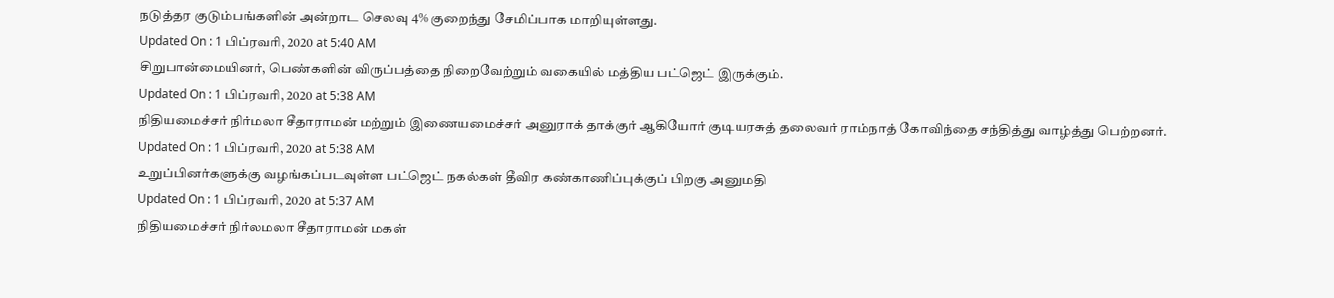நடுத்தர குடும்பங்களின் அன்றாட செலவு 4% குறைந்து சேமிப்பாக மாறியுள்ளது.
Updated On : 1 பிப்ரவரி, 2020 at 5:40 AM
சிறுபான்மையினர், பெண்களின் விருப்பத்தை நிறைவேற்றும் வகையில் மத்திய பட்ஜெட் இருக்கும்.
Updated On : 1 பிப்ரவரி, 2020 at 5:38 AM
நிதியமைச்சர் நிர்மலா சீதாராமன் மற்றும் இணையமைச்சர் அனுராக் தாக்குர் ஆகியோர் குடியரசுத் தலைவர் ராம்நாத் கோவிந்தை சந்தித்து வாழ்த்து பெற்றனர்.
Updated On : 1 பிப்ரவரி, 2020 at 5:38 AM
உறுப்பினர்களுக்கு வழங்கப்படவுள்ள பட்ஜெட் நகல்கள் தீவிர கண்காணிப்புக்குப் பிறகு அனுமதி
Updated On : 1 பிப்ரவரி, 2020 at 5:37 AM
நிதியமைச்சர் நிர்லமலா சீதாராமன் மகள்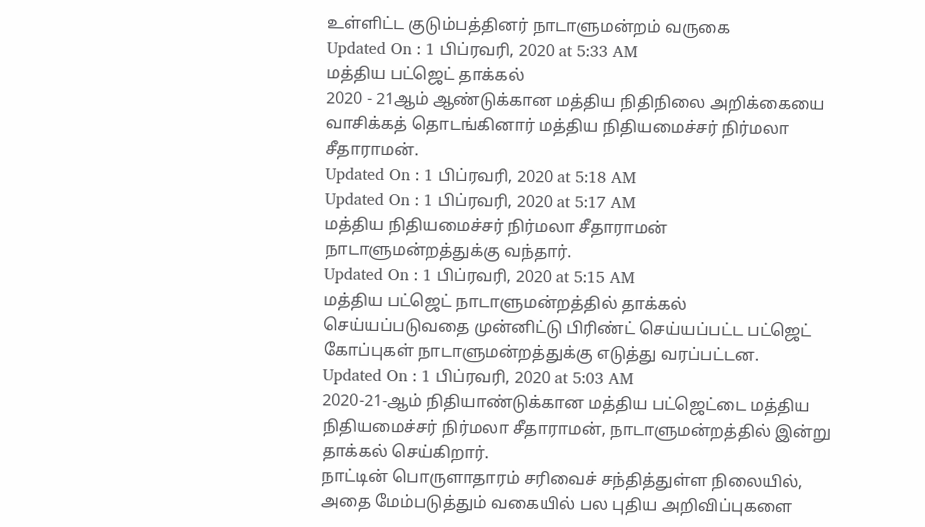உள்ளிட்ட குடும்பத்தினர் நாடாளுமன்றம் வருகை
Updated On : 1 பிப்ரவரி, 2020 at 5:33 AM
மத்திய பட்ஜெட் தாக்கல்
2020 - 21ஆம் ஆண்டுக்கான மத்திய நிதிநிலை அறிக்கையை வாசிக்கத் தொடங்கினார் மத்திய நிதியமைச்சர் நிர்மலா சீதாராமன்.
Updated On : 1 பிப்ரவரி, 2020 at 5:18 AM
Updated On : 1 பிப்ரவரி, 2020 at 5:17 AM
மத்திய நிதியமைச்சர் நிர்மலா சீதாராமன் நாடாளுமன்றத்துக்கு வந்தார்.
Updated On : 1 பிப்ரவரி, 2020 at 5:15 AM
மத்திய பட்ஜெட் நாடாளுமன்றத்தில் தாக்கல் செய்யப்படுவதை முன்னிட்டு பிரிண்ட் செய்யப்பட்ட பட்ஜெட் கோப்புகள் நாடாளுமன்றத்துக்கு எடுத்து வரப்பட்டன.
Updated On : 1 பிப்ரவரி, 2020 at 5:03 AM
2020-21-ஆம் நிதியாண்டுக்கான மத்திய பட்ஜெட்டை மத்திய நிதியமைச்சர் நிர்மலா சீதாராமன், நாடாளுமன்றத்தில் இன்று தாக்கல் செய்கிறார்.
நாட்டின் பொருளாதாரம் சரிவைச் சந்தித்துள்ள நிலையில், அதை மேம்படுத்தும் வகையில் பல புதிய அறிவிப்புகளை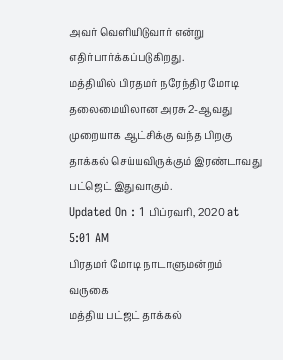அவர் வெளியிடுவார் என்று எதிர்பார்க்கப்படுகிறது.
மத்தியில் பிரதமர் நரேந்திர மோடி தலைமையிலான அரசு 2-ஆவது முறையாக ஆட்சிக்கு வந்த பிறகு தாக்கல் செய்யவிருக்கும் இரண்டாவது பட்ஜெட் இதுவாகும்.
Updated On : 1 பிப்ரவரி, 2020 at 5:01 AM
பிரதமர் மோடி நாடாளுமன்றம் வருகை
மத்திய பட்ஜட் தாக்கல்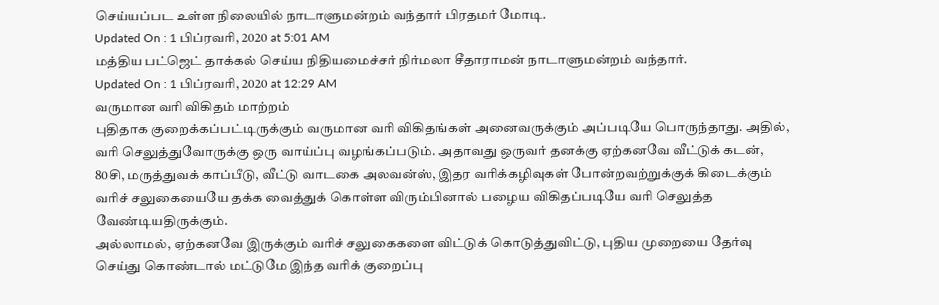செய்யப்பட உள்ள நிலையில் நாடாளுமன்றம் வந்தார் பிரதமர் மோடி.
Updated On : 1 பிப்ரவரி, 2020 at 5:01 AM
மத்திய பட்ஜெட் தாக்கல் செய்ய நிதியமைச்சர் நிர்மலா சீதாராமன் நாடாளுமன்றம் வந்தார்.
Updated On : 1 பிப்ரவரி, 2020 at 12:29 AM
வருமான வரி விகிதம் மாற்றம்
புதிதாக குறைக்கப்பட்டிருக்கும் வருமான வரி விகிதங்கள் அனைவருக்கும் அப்படியே பொருந்தாது. அதில், வரி செலுத்துவோருக்கு ஒரு வாய்ப்பு வழங்கப்படும். அதாவது ஒருவர் தனக்கு ஏற்கனவே வீட்டுக் கடன், 80சி, மருத்துவக் காப்பீடு, வீட்டு வாடகை அலவன்ஸ், இதர வரிக்கழிவுகள் போன்றவற்றுக்குக் கிடைக்கும் வரிச் சலுகையையே தக்க வைத்துக் கொள்ள விரும்பினால் பழைய விகிதப்படியே வரி செலுத்த வேண்டியதிருக்கும்.
அல்லாமல், ஏற்கனவே இருக்கும் வரிச் சலுகைகளை விட்டுக் கொடுத்துவிட்டு, புதிய முறையை தேர்வு செய்து கொண்டால் மட்டுமே இந்த வரிக் குறைப்பு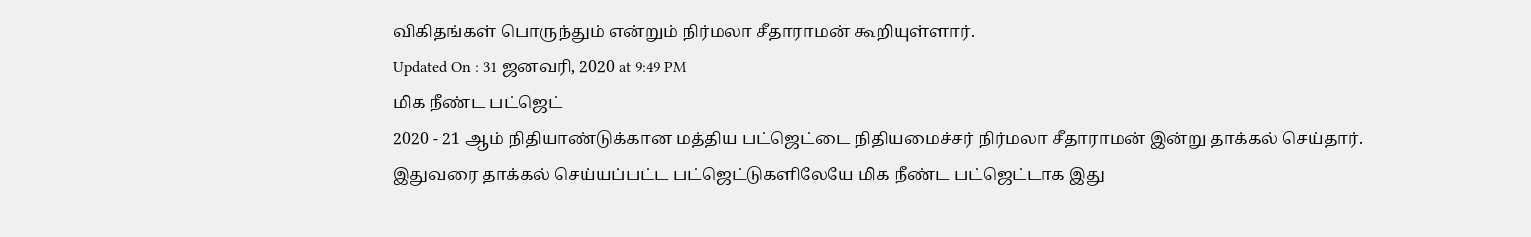விகிதங்கள் பொருந்தும் என்றும் நிர்மலா சீதாராமன் கூறியுள்ளார்.
Updated On : 31 ஜனவரி, 2020 at 9:49 PM
மிக நீண்ட பட்ஜெட்
2020 - 21 ஆம் நிதியாண்டுக்கான மத்திய பட்ஜெட்டை நிதியமைச்சர் நிர்மலா சீதாராமன் இன்று தாக்கல் செய்தார். இதுவரை தாக்கல் செய்யப்பட்ட பட்ஜெட்டுகளிலேயே மிக நீண்ட பட்ஜெட்டாக இது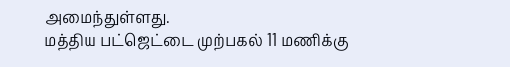அமைந்துள்ளது.
மத்திய பட்ஜெட்டை முற்பகல் 11 மணிக்கு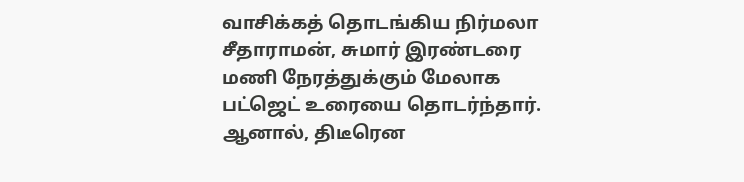வாசிக்கத் தொடங்கிய நிர்மலா சீதாராமன், சுமார் இரண்டரை மணி நேரத்துக்கும் மேலாக பட்ஜெட் உரையை தொடர்ந்தார். ஆனால், திடீரென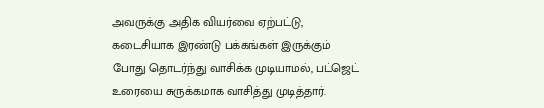அவருக்கு அதிக வியர்வை ஏற்பட்டு, கடைசியாக இரண்டு பக்கங்கள் இருக்கும் போது தொடர்ந்து வாசிக்க முடியாமல், பட்ஜெட் உரையை சுருக்கமாக வாசித்து முடித்தார்.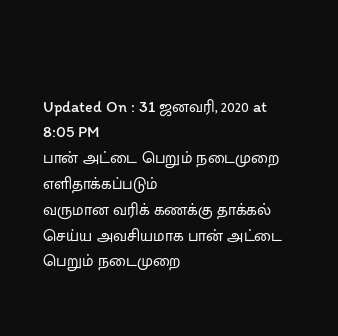Updated On : 31 ஜனவரி, 2020 at 8:05 PM
பான் அட்டை பெறும் நடைமுறை எளிதாக்கப்படும்
வருமான வரிக் கணக்கு தாக்கல் செய்ய அவசியமாக பான் அட்டை பெறும் நடைமுறை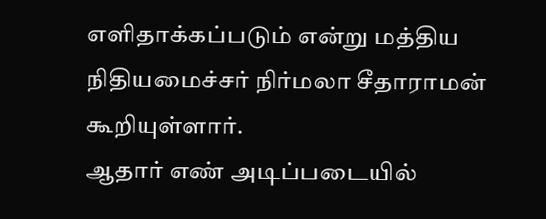எளிதாக்கப்படும் என்று மத்திய நிதியமைச்சர் நிர்மலா சீதாராமன் கூறியுள்ளார்.
ஆதார் எண் அடிப்படையில்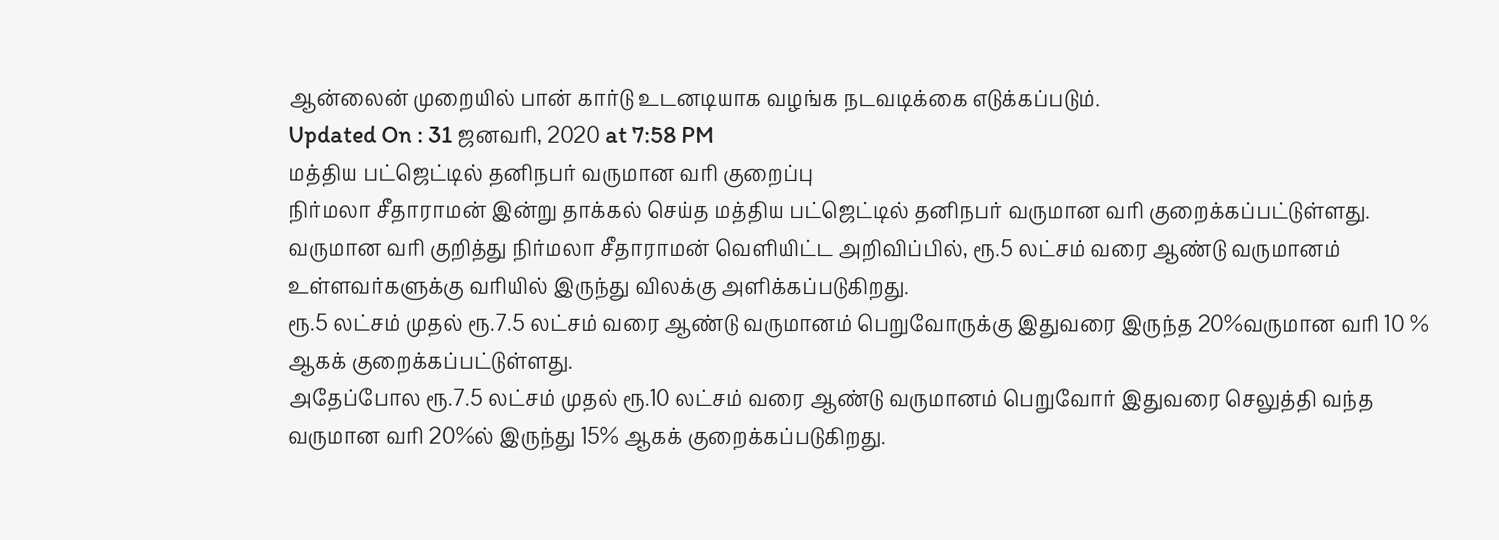ஆன்லைன் முறையில் பான் கார்டு உடனடியாக வழங்க நடவடிக்கை எடுக்கப்படும்.
Updated On : 31 ஜனவரி, 2020 at 7:58 PM
மத்திய பட்ஜெட்டில் தனிநபர் வருமான வரி குறைப்பு
நிர்மலா சீதாராமன் இன்று தாக்கல் செய்த மத்திய பட்ஜெட்டில் தனிநபர் வருமான வரி குறைக்கப்பட்டுள்ளது.
வருமான வரி குறித்து நிர்மலா சீதாராமன் வெளியிட்ட அறிவிப்பில், ரூ.5 லட்சம் வரை ஆண்டு வருமானம் உள்ளவர்களுக்கு வரியில் இருந்து விலக்கு அளிக்கப்படுகிறது.
ரூ.5 லட்சம் முதல் ரூ.7.5 லட்சம் வரை ஆண்டு வருமானம் பெறுவோருக்கு இதுவரை இருந்த 20%வருமான வரி 10 % ஆகக் குறைக்கப்பட்டுள்ளது.
அதேப்போல ரூ.7.5 லட்சம் முதல் ரூ.10 லட்சம் வரை ஆண்டு வருமானம் பெறுவோர் இதுவரை செலுத்தி வந்த வருமான வரி 20%ல் இருந்து 15% ஆகக் குறைக்கப்படுகிறது.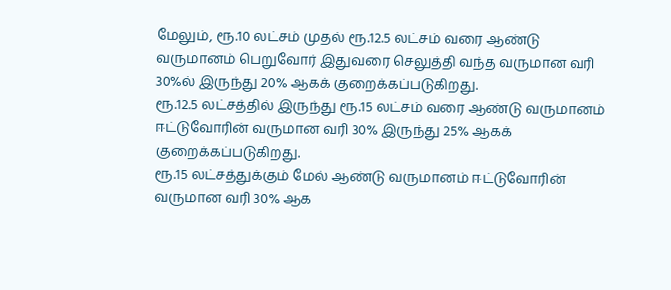மேலும், ரூ.10 லட்சம் முதல் ரூ.12.5 லட்சம் வரை ஆண்டு வருமானம் பெறுவோர் இதுவரை செலுத்தி வந்த வருமான வரி 30%ல் இருந்து 20% ஆகக் குறைக்கப்படுகிறது.
ரூ.12.5 லட்சத்தில் இருந்து ரூ.15 லட்சம் வரை ஆண்டு வருமானம் ஈட்டுவோரின் வருமான வரி 30% இருந்து 25% ஆகக் குறைக்கப்படுகிறது.
ரூ.15 லட்சத்துக்கும் மேல் ஆண்டு வருமானம் ஈட்டுவோரின் வருமான வரி 30% ஆக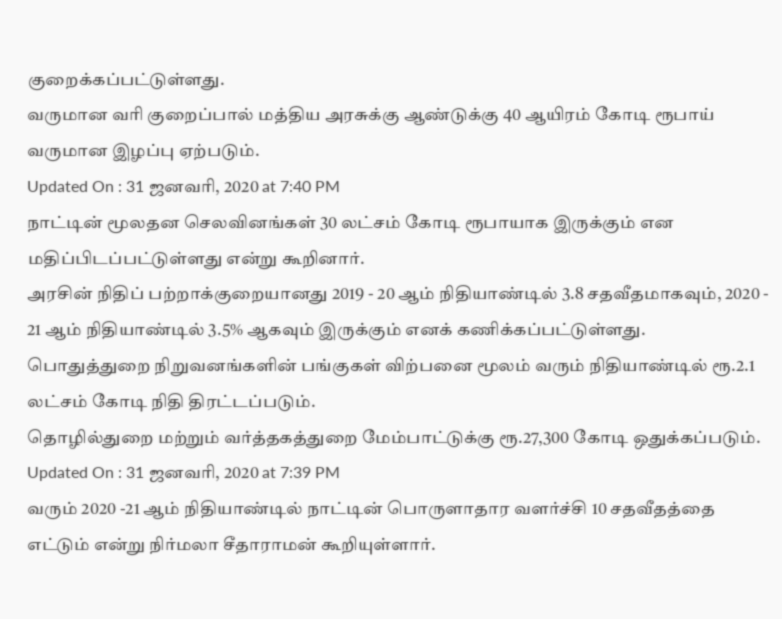குறைக்கப்பட்டுள்ளது.
வருமான வரி குறைப்பால் மத்திய அரசுக்கு ஆண்டுக்கு 40 ஆயிரம் கோடி ரூபாய் வருமான இழப்பு ஏற்படும்.
Updated On : 31 ஜனவரி, 2020 at 7:40 PM
நாட்டின் மூலதன செலவினங்கள் 30 லட்சம் கோடி ரூபாயாக இருக்கும் என மதிப்பிடப்பட்டுள்ளது என்று கூறினார்.
அரசின் நிதிப் பற்றாக்குறையானது 2019 - 20 ஆம் நிதியாண்டில் 3.8 சதவீதமாகவும், 2020 - 21 ஆம் நிதியாண்டில் 3.5% ஆகவும் இருக்கும் எனக் கணிக்கப்பட்டுள்ளது.
பொதுத்துறை நிறுவனங்களின் பங்குகள் விற்பனை மூலம் வரும் நிதியாண்டில் ரூ.2.1 லட்சம் கோடி நிதி திரட்டப்படும்.
தொழில்துறை மற்றும் வர்த்தகத்துறை மேம்பாட்டுக்கு ரூ.27,300 கோடி ஒதுக்கப்படும்.
Updated On : 31 ஜனவரி, 2020 at 7:39 PM
வரும் 2020 -21 ஆம் நிதியாண்டில் நாட்டின் பொருளாதார வளர்ச்சி 10 சதவீதத்தை எட்டும் என்று நிர்மலா சீதாராமன் கூறியுள்ளார்.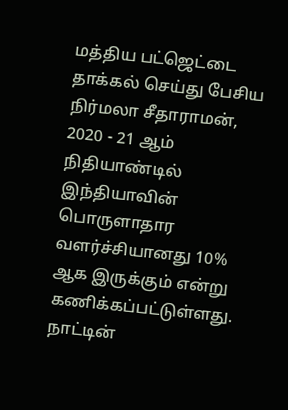மத்திய பட்ஜெட்டை தாக்கல் செய்து பேசிய நிர்மலா சீதாராமன், 2020 - 21 ஆம் நிதியாண்டில் இந்தியாவின் பொருளாதார வளர்ச்சியானது 10% ஆக இருக்கும் என்று கணிக்கப்பட்டுள்ளது.
நாட்டின்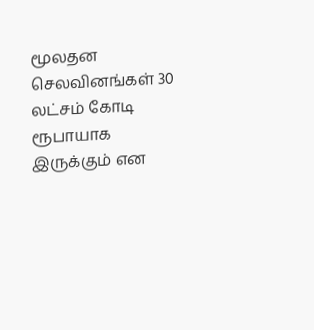மூலதன செலவினங்கள் 30 லட்சம் கோடி ரூபாயாக இருக்கும் என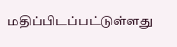மதிப்பிடப்பட்டுள்ளது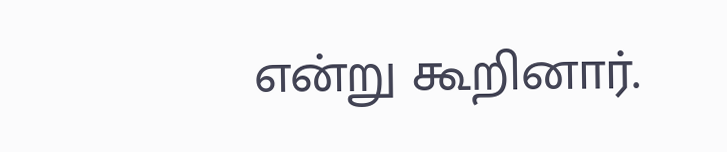என்று கூறினார்.